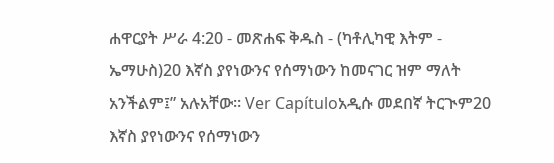ሐዋርያት ሥራ 4:20 - መጽሐፍ ቅዱስ - (ካቶሊካዊ እትም - ኤማሁስ)20 እኛስ ያየነውንና የሰማነውን ከመናገር ዝም ማለት አንችልም፤” አሉአቸው። Ver Capítuloአዲሱ መደበኛ ትርጒም20 እኛስ ያየነውንና የሰማነውን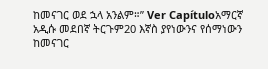ከመናገር ወደ ኋላ አንልም።” Ver Capítuloአማርኛ አዲሱ መደበኛ ትርጉም20 እኛስ ያየነውንና የሰማነውን ከመናገር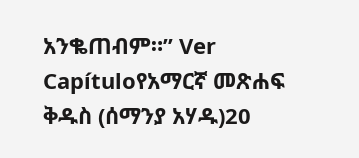አንቈጠብም።” Ver Capítuloየአማርኛ መጽሐፍ ቅዱስ (ሰማንያ አሃዱ)20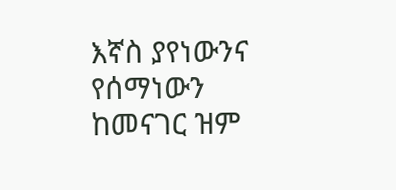እኛስ ያየነውንና የሰማነውን ከመናገር ዝም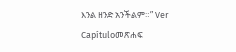እንል ዘንድ አንችልም።” Ver Capítuloመጽሐፍ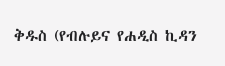ቅዱስ (የብሉይና የሐዲስ ኪዳን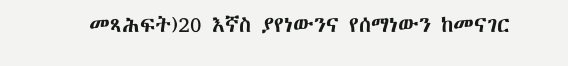መጻሕፍት)20 እኛስ ያየነውንና የሰማነውን ከመናገር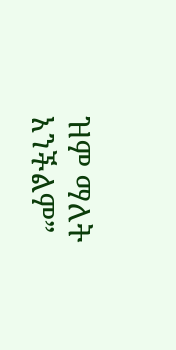ዝም ማለት አንችልም”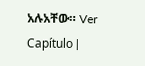አሉአቸው። Ver Capítulo |